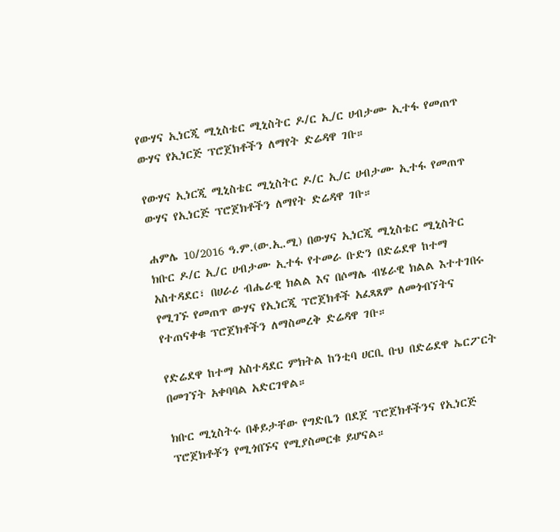የውሃና ኢነርጂ ሚኒስቴር ሚኒስትር ዶ/ር ኢ/ር ሀብታሙ ኢተፋ የመጠጥ ውሃና የኢነርጅ ፕሮጀክቶችን ለማየት ድሬዳዋ ገቡ።

የውሃና ኢነርጂ ሚኒስቴር ሚኒስትር ዶ/ር ኢ/ር ሀብታሙ ኢተፋ የመጠጥ ውሃና የኢነርጅ ፕሮጀክቶችን ለማየት ድሬዳዋ ገቡ።

ሐምሌ 10/2016 ዓ.ም.(ው.ኢ.ሚ) በውሃና ኢነርጂ ሚኒስቴር ሚኒስትር ክቡር ዶ/ር ኢ/ር ሀብታሙ ኢተፋ የተመራ ቡድን በድሬደዋ ከተማ አስተዳደር፣ በሀራሪ ብሔራዊ ክልል እና በሶማሌ ብሄራዊ ክልል እተተገበሩ የሚገኙ የመጠጥ ውሃና የኢነርጂ ፕሮጀክቶች አፈጻጸም ለመጎብኘትና የተጠናቀቁ ፕሮጀክቶችን ለማስመረቅ ድሬዳዋ ገቡ።

የድሬደዋ ከተማ አስተዳደር ምክትል ከንቲባ ሀርቢ ቡህ በድሬደዋ ኤርፖርት በመገኘት አቀባባል አድርገዋል።

ክቡር ሚኒስትሩ በቆይታቸው የግድቤን በደጀ ፕሮጀክቶችንና የኢነርጅ ፕሮጀክቶቾን የሚጎበኙና የሚያስመርቁ ይሆናል።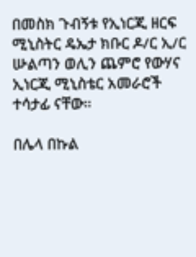በመስክ ጉብኝቱ የኢነርጂ ዘርፍ ሚኒስትር ዴኤታ ክቡር ዶ/ር ኢ/ር ሡልጣን ወሊን ጨምሮ የውሃና ኢነርጂ ሚኒስቴር አመራሮች ተሳታፊ ናቸው።

በሌላ በኩል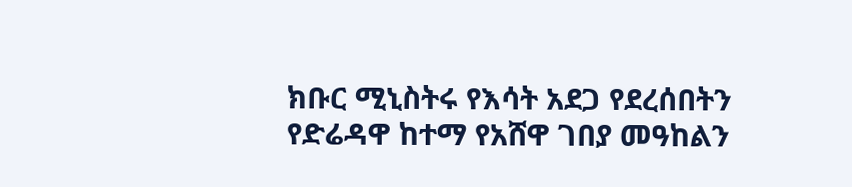ክቡር ሚኒስትሩ የእሳት አደጋ የደረሰበትን የድሬዳዋ ከተማ የአሸዋ ገበያ መዓከልን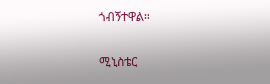ጎብኝተዋል።

ሚኒስቴር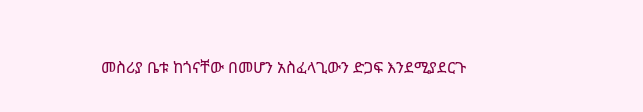መስሪያ ቤቱ ከጎናቸው በመሆን አስፈላጊውን ድጋፍ እንደሚያደርጉ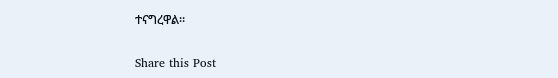ተናግረዋል።

Share this Post